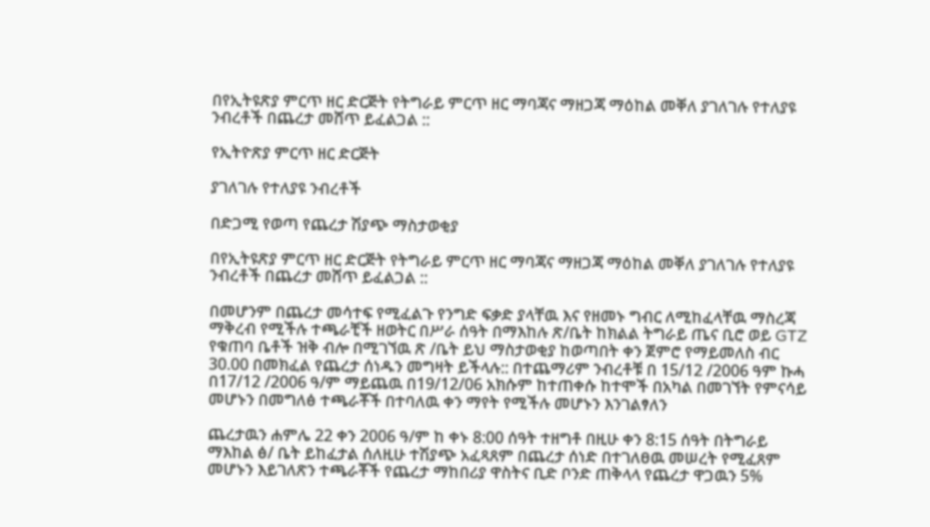በየኢትዩጽያ ምርጥ ዘር ድርጅት የትግራይ ምርጥ ዘር ማባጃና ማዘጋጃ ማዕከል መቐለ ያገለገሉ የተለያዩ ንብረቶች በጨረታ መሸጥ ይፈልጋል ::

የኢትዮጽያ ምርጥ ዘር ድርጅት

ያገለገሉ የተለያዩ ንብረቶች

በድጋሚ የወጣ የጨረታ ሽያጭ ማስታወቂያ

በየኢትዩጽያ ምርጥ ዘር ድርጅት የትግራይ ምርጥ ዘር ማባጃና ማዘጋጃ ማዕከል መቐለ ያገለገሉ የተለያዩ ንብረቶች በጨረታ መሸጥ ይፈልጋል ::

በመሆንም በጨረታ መሳተፍ የሚፈልጉ የንግድ ፍቃድ ያላቸዉ እና የዘመኑ ግብር ለሚከፈላቸዉ ማስረጃ ማቅረብ የሚችሉ ተጫራቺች ዘወትር በሥራ ሰዓት በማእከሉ ጽ/ቤት ከክልል ትግራይ ጤና ቢሮ ወይ GTZ የቁጠባ ቤቶች ዝቅ ብሎ በሚገኘዉ ጽ /ቤት ይህ ማስታወቂያ ከወጣበት ቀን ጀምሮ የማይመለስ ብር 30.00 በመክፈል የጨረታ ሰነዱን መግዛት ይችላሉ:: በተጨማሪም ንብረቶቹ በ 15/12 /2006 ዓም ኩሓ በ17/12 /2006 ዓ/ም ማይጨዉ በ19/12/06 አክሱም ከተጠቀሱ ከተሞች በአካል በመገኘት የምናሳይ መሆኑን በመግለፅ ተጫራቾች በተባለዉ ቀን ማየት የሚችሉ መሆኑን እንገልፃለን

ጨረታዉን ሐምሌ 22 ቀን 2006 ዓ/ም ከ ቀኑ 8:00 ሰዓት ተዘግቶ በዚሁ ቀን 8:15 ሰዓት በትግራይ ማእከል ፅ/ ቤት ይከፈታል ሰለዚሁ ተሽያጭ አፈጻጸም በጨረታ ሰነድ በተገለፀዉ መሠረት የሚፈጸም መሆኑን እይገለጽን ተጫራቾች የጨረታ ማከበሪያ ዋስትና ቢድ ቦንድ ጠቅላላ የጨረታ ዋጋዉን 5%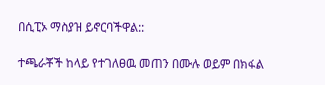በሲፒኦ ማስያዝ ይኖርባችዋል::

ተጫራቾች ከላይ የተገለፀዉ መጠን በሙሉ ወይም በክፋል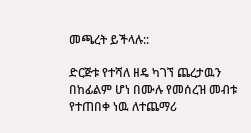መጫረት ይችላሉ::

ድርጅቱ የተሻለ ዘዴ ካገኘ ጨረታዉን በከፊልም ሆነ በሙሉ የመሰረዝ መብቱ የተጠበቀ ነዉ ለተጨማሪ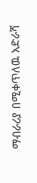ማብራሪያ በሚቀጥለዉ አድራሻ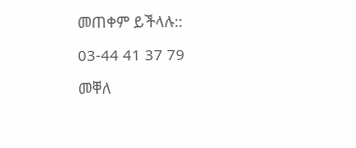መጠቀም ይችላሉ::

03-44 41 37 79

መቐለ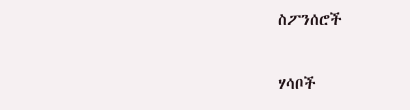ስፖንሰሮች

ሃሳቦች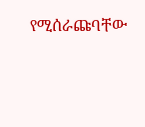የሚሰራጩባቸው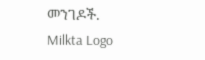መንገዶች.
Milkta Logo